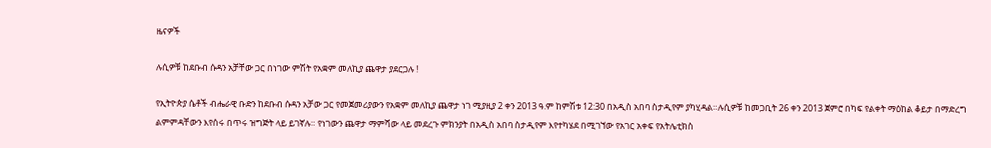ዜናዎች

ሉሲዎቹ ከደቡብ ሱዳን አቻቸው ጋር በነገው ምሽት የአቋም መለኪያ ጨዋታ ያደርጋሉ !

የኢትዮጵያ ሴቶች ብሔራዊ ቡድን ከደቡብ ሱዳን አቻው ጋር የመጀመሪያውን የአቋም መለኪያ ጨዋታ ነገ ሚያዚያ 2 ቀን 2013 ዓ.ም ከምሽቱ 12:30 በአዲስ አበባ ስታዲየም ያካሂዳል።ሉሲዎቹ ከመጋቢት 26 ቀን 2013 ጀምሮ በካፍ የልቀት ማዕከል ቆይታ በማድረግ ልምምዳቸውን እየሰሩ በጥሩ ዝግጅት ላይ ይገኛሉ። የነገውን ጨዋታ ማምሻው ላይ መደረጉ ምክንያት በአዲስ አበባ ስታዲየም እየተካሄደ በሚገኘው የአገር አቀፍ የአትሌቲክስ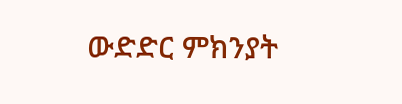ውድድር ምክንያት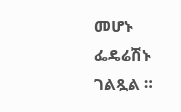መሆኑ  ፌዴሬሽኑ ገልጿል ።